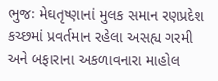ભુજઃ મેઘતૃષ્ણાનાં મુલક સમાન રણપ્રદેશ કચ્છમાં પ્રવર્તમાન રહેલા અસહ્ય ગરમી અને બફારાના અકળાવનારા માહોલ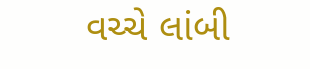વચ્ચે લાંબી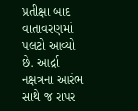પ્રતીક્ષા બાદ વાતાવરણમાં પલટો આવ્યો છે. આર્દ્રા નક્ષત્રના આરંભ સાથે જ રાપર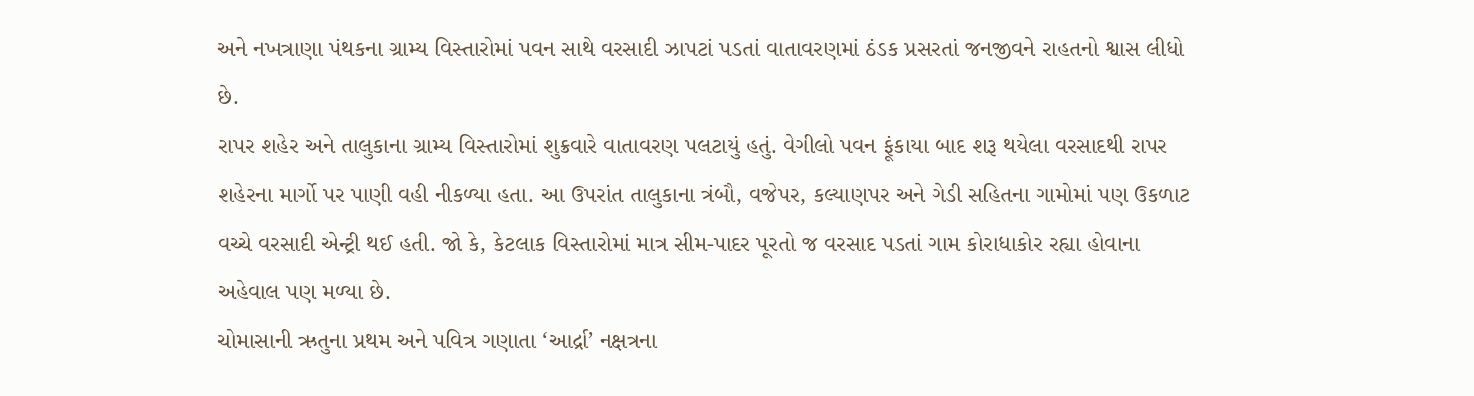અને નખત્રાણા પંથકના ગ્રામ્ય વિસ્તારોમાં પવન સાથે વરસાદી ઝાપટાં પડતાં વાતાવરણમાં ઠંડક પ્રસરતાં જનજીવને રાહતનો શ્વાસ લીધો છે.
રાપર શહેર અને તાલુકાના ગ્રામ્ય વિસ્તારોમાં શુક્રવારે વાતાવરણ પલટાયું હતું. વેગીલો પવન ફૂંકાયા બાદ શરૂ થયેલા વરસાદથી રાપર શહેરના માર્ગો પર પાણી વહી નીકળ્યા હતા. આ ઉપરાંત તાલુકાના ત્રંબૌ, વજેપર, કલ્યાણપર અને ગેડી સહિતના ગામોમાં પણ ઉકળાટ વચ્ચે વરસાદી એન્ટ્રી થઈ હતી. જો કે, કેટલાક વિસ્તારોમાં માત્ર સીમ-પાદર પૂરતો જ વરસાદ પડતાં ગામ કોરાધાકોર રહ્યા હોવાના અહેવાલ પણ મળ્યા છે.
ચોમાસાની ઋતુના પ્રથમ અને પવિત્ર ગણાતા ‘આર્દ્રા’ નક્ષત્રના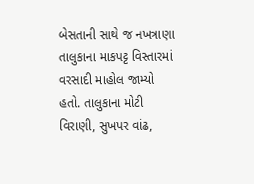બેસતાની સાથે જ નખત્રાણા તાલુકાના માકપટ્ટ વિસ્તારમાં વરસાદી માહોલ જામ્યો હતો. તાલુકાના મોટી વિરાણી, સુખપર વાંઢ,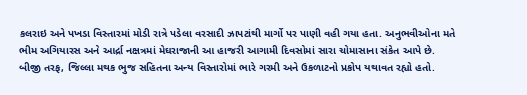કલરાઇ અને પખડા વિસ્તારમાં મોડી રાત્રે પડેલા વરસાદી ઝાપટાંથી માર્ગો પર પાણી વહી ગયા હતા. અનુભવીઓના મતે ભીમ અગિયારસ અને આર્દ્રા નક્ષત્રમાં મેઘરાજાની આ હાજરી આગામી દિવસોમાં સારા ચોમાસાના સંકેત આપે છે.
બીજી તરફ, જિલ્લા મથક ભુજ સહિતના અન્ય વિસ્તારોમાં ભારે ગરમી અને ઉકળાટનો પ્રકોપ યથાવત રહ્યો હતો.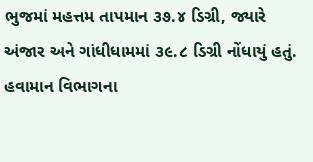ભુજમાં મહત્તમ તાપમાન ૩૭.૪ ડિગ્રી, જ્યારે અંજાર અને ગાંધીધામમાં ૩૯.૮ ડિગ્રી નોંધાયું હતું. હવામાન વિભાગના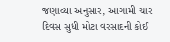જણાવ્યા અનુસાર, આગામી ચાર દિવસ સુધી મોટા વરસાદની કોઈ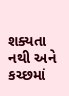શક્યતા નથી અને કચ્છમાં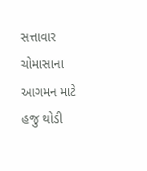સત્તાવાર ચોમાસાના આગમન માટે હજુ થોડી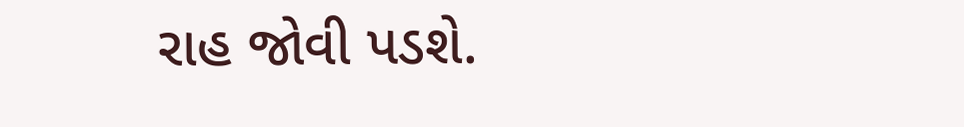રાહ જોવી પડશે.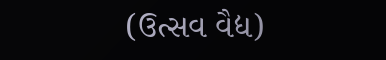(ઉત્સવ વૈદ્ય)